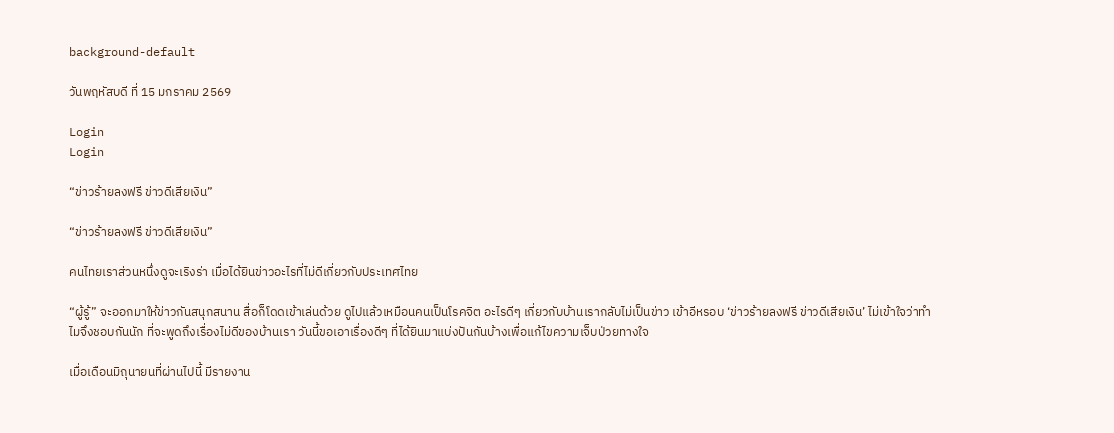background-default

วันพฤหัสบดี ที่ 15 มกราคม 2569

Login
Login

“ข่าวร้ายลงฟรี ข่าวดีเสียเงิน”

“ข่าวร้ายลงฟรี ข่าวดีเสียเงิน”

คนไทยเราส่วนหนึ่งดูจะเริงร่า เมื่อได้ยินข่าวอะไรที่ไม่ดีเกี่ยวกับประเทศไทย

“ผู้รู้” จะออกมาให้ข่าวกันสนุกสนาน สื่อก็โดดเข้าเล่นด้วย ดูไปแล้วเหมือนคนเป็นโรคจิต อะไรดีๆ เกี่ยวกับบ้านเรากลับไม่เป็นข่าว เข้าอีหรอบ ‘ข่าวร้ายลงฟรี ข่าวดีเสียเงิน’ ไม่เข้าใจว่าทำไมจึงชอบกันนัก ที่จะพูดถึงเรื่องไม่ดีของบ้านเรา วันนี้ขอเอาเรื่องดีๆ ที่ได้ยินมาแบ่งปันกันบ้างเพื่อแก้ไขความเจ็บป่วยทางใจ

เมื่อเดือนมิถุนายนที่ผ่านไปนี้ มีรายงาน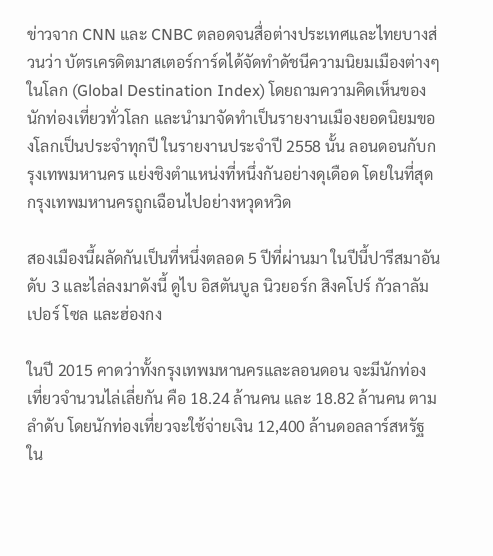ข่าวจาก CNN และ CNBC ตลอดจนสื่อต่างประเทศและไทยบางส่วนว่า บัตรเครดิตมาสเตอร์การ์ดได้จัดทำดัชนีความนิยมเมืองต่างๆ ในโลก (Global Destination Index) โดยถามความคิดเห็นของนักท่องเที่ยวทั่วโลก และนำมาจัดทำเป็นรายงานเมืองยอดนิยมของโลกเป็นประจำทุกปี ในรายงานประจำปี 2558 นั้น ลอนดอนกับกรุงเทพมหานคร แย่งชิงตำแหน่งที่หนึ่งกันอย่างดุเดือด โดยในที่สุดกรุงเทพมหานครถูกเฉือนไปอย่างหวุดหวิด

สองเมืองนี้ผลัดกันเป็นที่หนึ่งตลอด 5 ปีที่ผ่านมา ในปีนี้ปารีสมาอันดับ 3 และไล่ลงมาดังนี้ ดูไบ อิสตันบูล นิวยอร์ก สิงคโปร์ กัวลาลัมเปอร์ โซล และฮ่องกง

ในปี 2015 คาดว่าทั้งกรุงเทพมหานครและลอนดอน จะมีนักท่องเที่ยวจำนวนไล่เลี่ยกัน คือ 18.24 ล้านคน และ 18.82 ล้านคน ตามลำดับ โดยนักท่องเที่ยวจะใช้จ่ายเงิน 12,400 ล้านดอลลาร์สหรัฐ ใน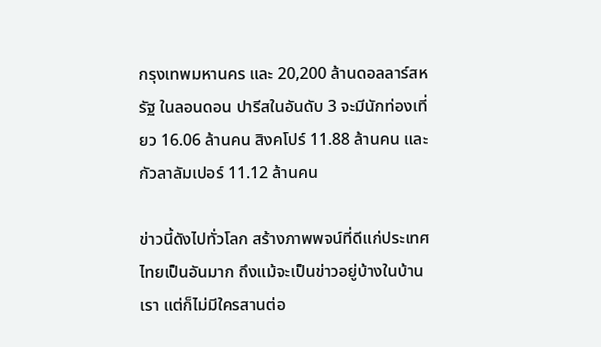กรุงเทพมหานคร และ 20,200 ล้านดอลลาร์สหรัฐ ในลอนดอน ปารีสในอันดับ 3 จะมีนักท่องเที่ยว 16.06 ล้านคน สิงคโปร์ 11.88 ล้านคน และกัวลาลัมเปอร์ 11.12 ล้านคน

ข่าวนี้ดังไปทั่วโลก สร้างภาพพจน์ที่ดีแก่ประเทศไทยเป็นอันมาก ถึงแม้จะเป็นข่าวอยู่บ้างในบ้านเรา แต่ก็ไม่มีใครสานต่อ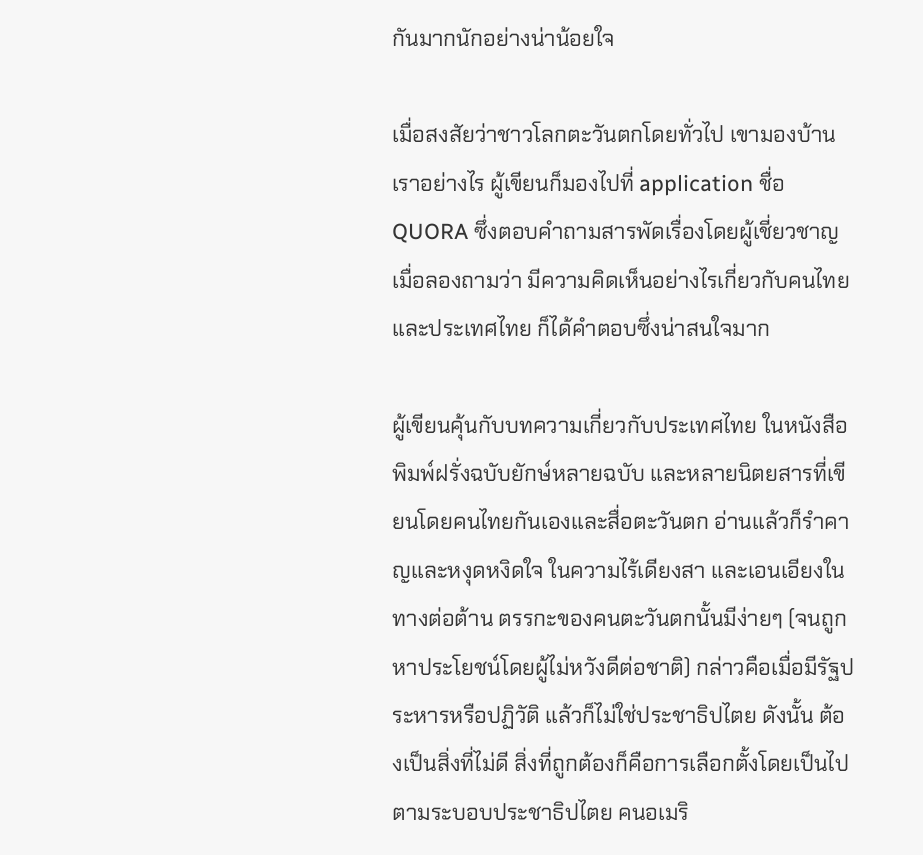กันมากนักอย่างน่าน้อยใจ

เมื่อสงสัยว่าชาวโลกตะวันตกโดยทั่วไป เขามองบ้านเราอย่างไร ผู้เขียนก็มองไปที่ application ชื่อ QUORA ซึ่งตอบคำถามสารพัดเรื่องโดยผู้เชี่ยวชาญ เมื่อลองถามว่า มีความคิดเห็นอย่างไรเกี่ยวกับคนไทยและประเทศไทย ก็ได้คำตอบซึ่งน่าสนใจมาก

ผู้เขียนคุ้นกับบทความเกี่ยวกับประเทศไทย ในหนังสือพิมพ์ฝรั่งฉบับยักษ์หลายฉบับ และหลายนิตยสารที่เขียนโดยคนไทยกันเองและสื่อตะวันตก อ่านแล้วก็รำคาญและหงุดหงิดใจ ในความไร้เดียงสา และเอนเอียงในทางต่อต้าน ตรรกะของคนตะวันตกนั้นมีง่ายๆ (จนถูกหาประโยชน์โดยผู้ไม่หวังดีต่อชาติ) กล่าวคือเมื่อมีรัฐประหารหรือปฏิวัติ แล้วก็ไม่ใช่ประชาธิปไตย ดังนั้น ต้องเป็นสิ่งที่ไม่ดี สิ่งที่ถูกต้องก็คือการเลือกตั้งโดยเป็นไปตามระบอบประชาธิปไตย คนอเมริ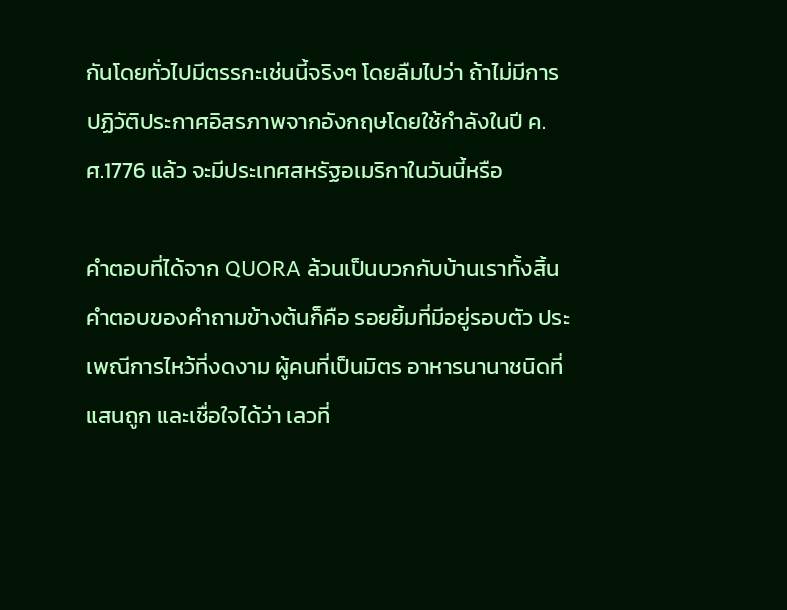กันโดยทั่วไปมีตรรกะเช่นนี้จริงๆ โดยลืมไปว่า ถ้าไม่มีการปฏิวัติประกาศอิสรภาพจากอังกฤษโดยใช้กำลังในปี ค.ศ.1776 แล้ว จะมีประเทศสหรัฐอเมริกาในวันนี้หรือ

คำตอบที่ได้จาก QUORA ล้วนเป็นบวกกับบ้านเราทั้งสิ้น คำตอบของคำถามข้างต้นก็คือ รอยยิ้มที่มีอยู่รอบตัว ประเพณีการไหว้ที่งดงาม ผู้คนที่เป็นมิตร อาหารนานาชนิดที่แสนถูก และเชื่อใจได้ว่า เลวที่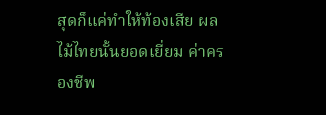สุดก็แค่ทำให้ท้องเสีย ผลไม้ไทยนั้นยอดเยี่ยม ค่าครองชีพ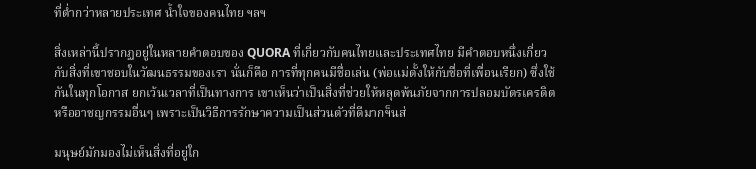ที่ต่ำกว่าหลายประเทศ น้ำใจของคนไทย ฯลฯ

สิ่งเหล่านี้ปรากฏอยู่ในหลายคำตอบของ QUORA ที่เกี่ยวกับคนไทยและประเทศไทย มีคำตอบหนึ่งเกี่ยวกับสิ่งที่เขาชอบในวัฒนธรรมของเรา นั่นก็คือ การที่ทุกคนมีชื่อเล่น (พ่อแม่ตั้งให้กับชื่อที่เพื่อนเรียก) ซึ่งใช้กันในทุกโอกาส ยกเว้นเวลาที่เป็นทางการ เขาเห็นว่าเป็นสิ่งที่ช่วยให้หลุดพ้นภัยจากการปลอมบัตรเครดิต หรืออาชญกรรมอื่นๆ เพราะเป็นวิธีการรักษาความเป็นส่วนตัวที่ดีมากฯ็นส่

มนุษย์มักมองไม่เห็นสิ่งที่อยู่ใก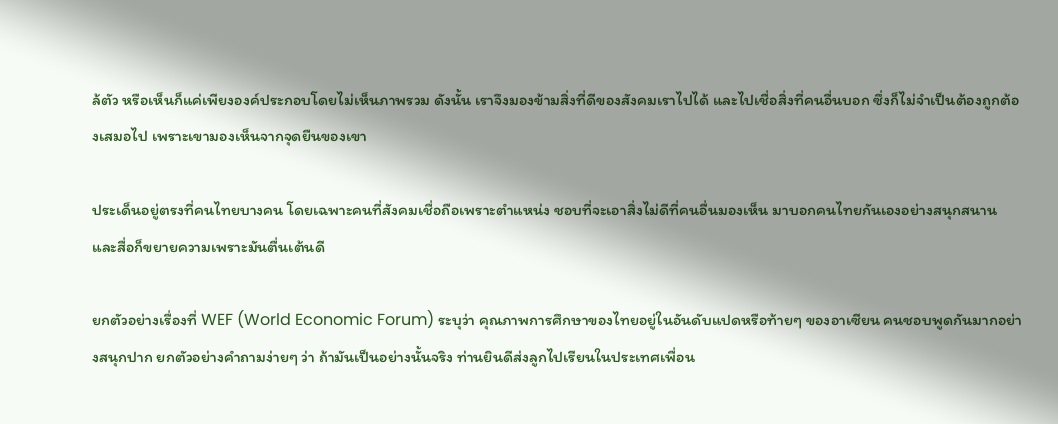ล้ตัว หรือเห็นก็แค่เพียงองค์ประกอบโดยไม่เห็นภาพรวม ดังนั้น เราจึงมองข้ามสิ่งที่ดีของสังคมเราไปได้ และไปเชื่อสิ่งที่คนอื่นบอก ซึ่งก็ไม่จำเป็นต้องถูกต้องเสมอไป เพราะเขามองเห็นจากจุดยืนของเขา

ประเด็นอยู่ตรงที่คนไทยบางคน โดยเฉพาะคนที่สังคมเชื่อถือเพราะตำแหน่ง ชอบที่จะเอาสิ่งไม่ดีที่คนอื่นมองเห็น มาบอกคนไทยกันเองอย่างสนุกสนาน และสื่อก็ขยายความเพราะมันตื่นเต้นดี

ยกตัวอย่างเรื่องที่ WEF (World Economic Forum) ระบุว่า คุณภาพการศึกษาของไทยอยู่ในอันดับแปดหรือท้ายๆ ของอาเซียน คนชอบพูดกันมากอย่างสนุกปาก ยกตัวอย่างคำถามง่ายๆ ว่า ถ้ามันเป็นอย่างนั้นจริง ท่านยินดีส่งลูกไปเรียนในประเทศเพื่อน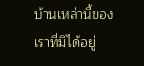บ้านเหล่านี้ของเราที่มิได้อยู่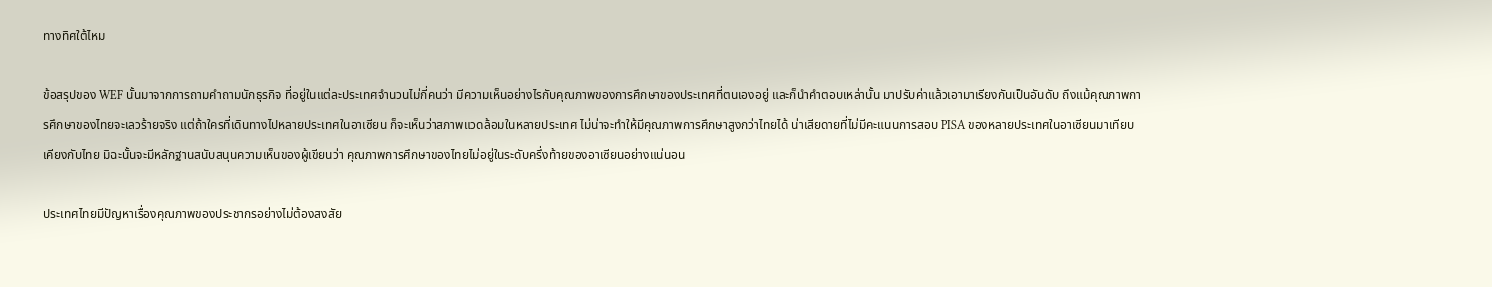ทางทิศใต้ไหม

ข้อสรุปของ WEF นั้นมาจากการถามคำถามนักธุรกิจ ที่อยู่ในแต่ละประเทศจำนวนไม่กี่คนว่า มีความเห็นอย่างไรกับคุณภาพของการศึกษาของประเทศที่ตนเองอยู่ และก็นำคำตอบเหล่านั้น มาปรับค่าแล้วเอามาเรียงกันเป็นอันดับ ถึงแม้คุณภาพการศึกษาของไทยจะเลวร้ายจริง แต่ถ้าใครที่เดินทางไปหลายประเทศในอาเซียน ก็จะเห็นว่าสภาพแวดล้อมในหลายประเทศ ไม่น่าจะทำให้มีคุณภาพการศึกษาสูงกว่าไทยได้ น่าเสียดายที่ไม่มีคะแนนการสอบ PISA ของหลายประเทศในอาเซียนมาเทียบเคียงกับไทย มิฉะนั้นจะมีหลักฐานสนับสนุนความเห็นของผู้เขียนว่า คุณภาพการศึกษาของไทยไม่อยู่ในระดับครึ่งท้ายของอาเซียนอย่างแน่นอน

ประเทศไทยมีปัญหาเรื่องคุณภาพของประชากรอย่างไม่ต้องสงสัย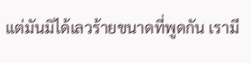แต่มันมิได้เลวร้ายขนาดที่พูดกัน เรามี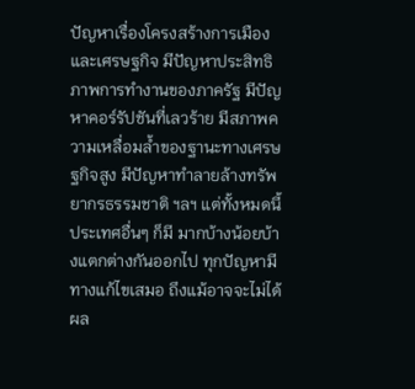ปัญหาเรื่องโครงสร้างการเมืองและเศรษฐกิจ มีปัญหาประสิทธิภาพการทำงานของภาครัฐ มีปัญหาคอร์รัปชันที่เลวร้าย มีสภาพความเหลื่อมล้ำของฐานะทางเศรษฐกิจสูง มีปัญหาทำลายล้างทรัพยากรธรรมชาติ ฯลฯ แต่ทั้งหมดนี้ประเทศอื่นๆ ก็มี มากบ้างน้อยบ้างแตกต่างกันออกไป ทุกปัญหามีทางแก้ไขเสมอ ถึงแม้อาจจะไม่ได้ผล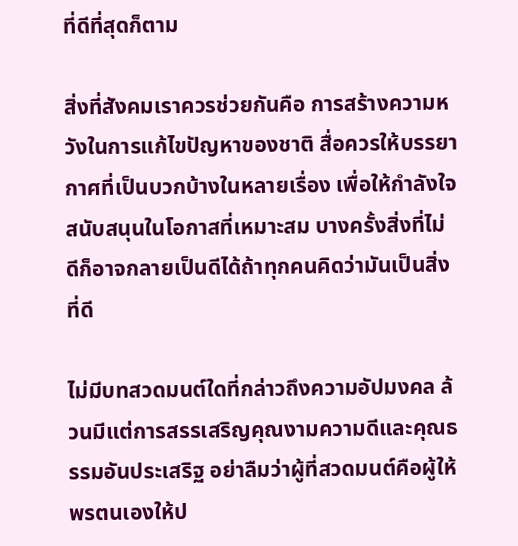ที่ดีที่สุดก็ตาม

สิ่งที่สังคมเราควรช่วยกันคือ การสร้างความหวังในการแก้ไขปัญหาของชาติ สื่อควรให้บรรยากาศที่เป็นบวกบ้างในหลายเรื่อง เพื่อให้กำลังใจสนับสนุนในโอกาสที่เหมาะสม บางครั้งสิ่งที่ไม่ดีก็อาจกลายเป็นดีได้ถ้าทุกคนคิดว่ามันเป็นสิ่งที่ดี

ไม่มีบทสวดมนต์ใดที่กล่าวถึงความอัปมงคล ล้วนมีแต่การสรรเสริญคุณงามความดีและคุณธรรมอันประเสริฐ อย่าลืมว่าผู้ที่สวดมนต์คือผู้ให้พรตนเองให้ป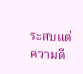ระสบแต่ความดี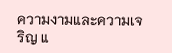ความงามและความเจริญ แ